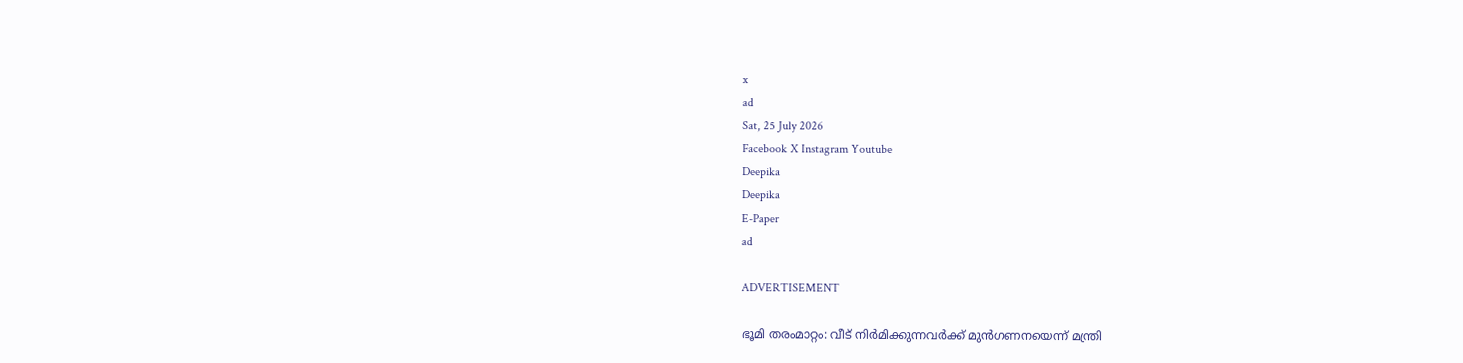x
ad
Sat, 25 July 2026
Facebook X Instagram Youtube
Deepika
Deepika
E-Paper
ad

ADVERTISEMENT

ഭൂമി തരംമാറ്റം: വീട് നിര്‍മിക്കുന്നവര്‍ക്ക് മുന്‍ഗണനയെന്ന് മന്ത്രി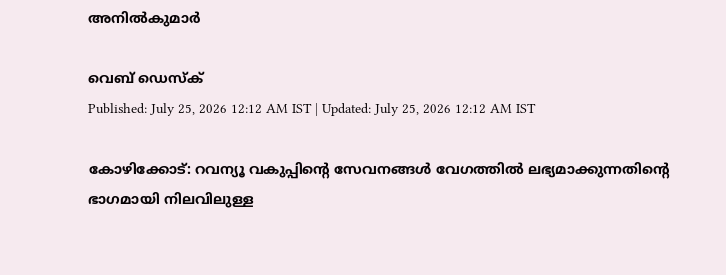അനില്‍കുമാര്‍

വെബ് ഡെസ്ക്
Published: July 25, 2026 12:12 AM IST | Updated: July 25, 2026 12:12 AM IST

കോഴിക്കോട്: റവന്യൂ വകുപ്പിന്‍റെ സേവനങ്ങള്‍ വേഗത്തില്‍ ലഭ്യമാക്കുന്നതിന്‍റെ ഭാഗമായി നിലവിലുള്ള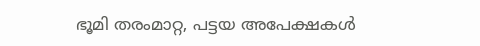ഭൂമി തരംമാറ്റ, പട്ടയ അപേക്ഷകള്‍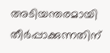അടിയന്തരമായി തീര്‍പ്പാക്കുന്നതിന്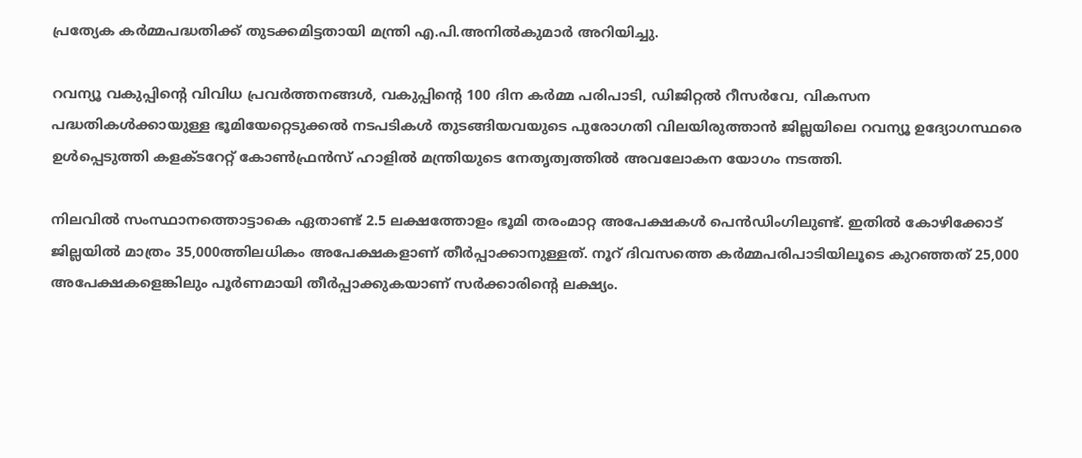പ്രത്യേക കര്‍മ്മപദ്ധതിക്ക് തുടക്കമിട്ടതായി മന്ത്രി എ.പി.അനില്‍കുമാര്‍ അറിയിച്ചു.

റവന്യൂ വകുപ്പിന്‍റെ വിവിധ പ്രവര്‍ത്തനങ്ങള്‍, വകുപ്പിന്റെ 100 ദിന കര്‍മ്മ പരിപാടി, ഡിജിറ്റല്‍ റീസര്‍വേ, വികസന പദ്ധതികള്‍ക്കായുള്ള ഭൂമിയേറ്റെടുക്കല്‍ നടപടികള്‍ തുടങ്ങിയവയുടെ പുരോഗതി വിലയിരുത്താന്‍ ജില്ലയിലെ റവന്യൂ ഉദ്യോഗസ്ഥരെ ഉള്‍പ്പെടുത്തി കളക്ടറേറ്റ് കോണ്‍ഫ്രന്‍സ് ഹാളില്‍ മന്ത്രിയുടെ നേതൃത്വത്തില്‍ അവലോകന യോഗം നടത്തി.

നിലവില്‍ സംസ്ഥാനത്തൊട്ടാകെ ഏതാണ്ട് 2.5 ലക്ഷത്തോളം ഭൂമി തരംമാറ്റ അപേക്ഷകള്‍ പെന്‍ഡിംഗിലുണ്ട്. ഇതില്‍ കോഴിക്കോട് ജില്ലയില്‍ മാത്രം 35,000ത്തിലധികം അപേക്ഷകളാണ് തീര്‍പ്പാക്കാനുള്ളത്. നൂറ് ദിവസത്തെ കര്‍മ്മപരിപാടിയിലൂടെ കുറഞ്ഞത് 25,000 അപേക്ഷകളെങ്കിലും പൂര്‍ണമായി തീര്‍പ്പാക്കുകയാണ് സര്‍ക്കാരിന്‍റെ ലക്ഷ്യം.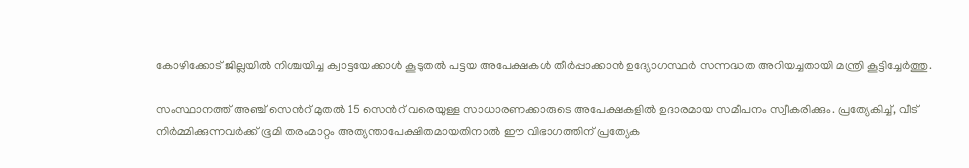കോഴിക്കോട് ജില്ലയില്‍ നിശ്ചയിച്ച ക്വാട്ടയേക്കാള്‍ കൂടുതല്‍ പട്ടയ അപേക്ഷകള്‍ തീര്‍പ്പാക്കാന്‍ ഉദ്യോഗസ്ഥര്‍ സന്നദ്ധത അറിയച്ചതായി മന്ത്രി കൂട്ടിച്ചേര്‍ത്തു.

സംസ്ഥാനത്ത് അഞ്ച് സെന്‍റ് മുതല്‍ 15 സെന്‍റ് വരെയുള്ള സാധാരണക്കാരുടെ അപേക്ഷകളില്‍ ഉദാരമായ സമീപനം സ്വീകരിക്കും. പ്രത്യേകിച്ച്, വീട് നിര്‍മ്മിക്കുന്നവര്‍ക്ക് ഭൂമി തരംമാറ്റം അത്യന്താപേക്ഷിതമായതിനാല്‍ ഈ വിഭാഗത്തിന് പ്രത്യേക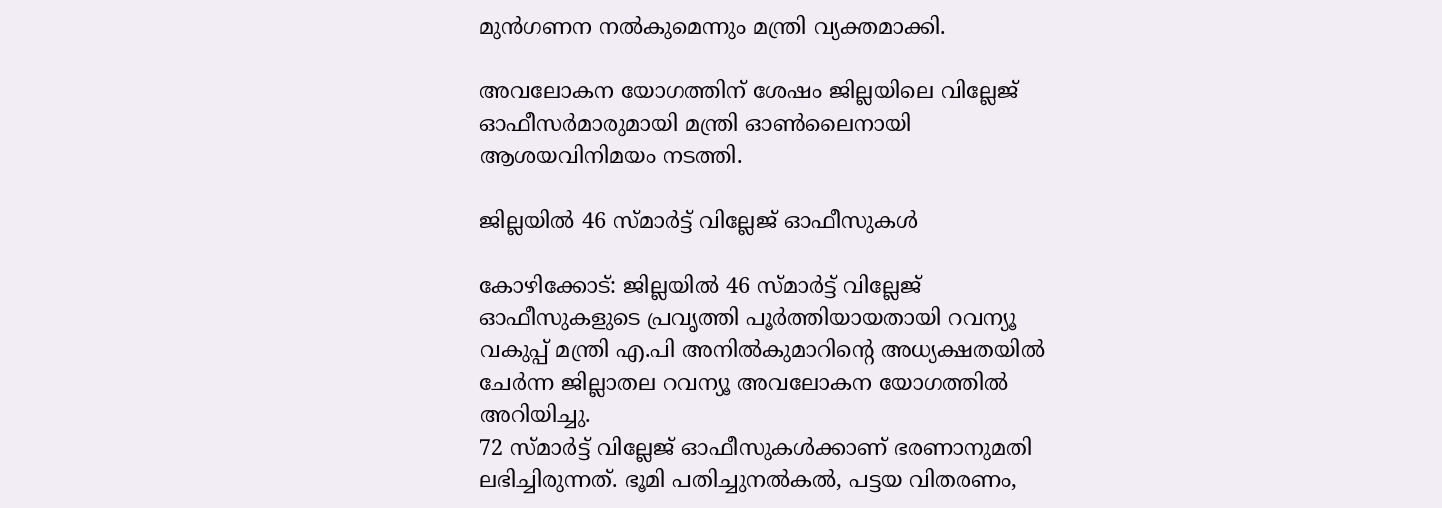മുന്‍ഗണന നല്‍കുമെന്നും മന്ത്രി വ്യക്തമാക്കി.

അവലോകന യോഗത്തിന് ശേഷം ജില്ലയിലെ വില്ലേജ് ഓഫീസര്‍മാരുമായി മന്ത്രി ഓണ്‍ലൈനായി ആശയവിനിമയം നടത്തി.

ജില്ലയില്‍ 46 സ്മാര്‍ട്ട് വില്ലേജ് ഓഫീസുകള്‍

കോഴിക്കോട്: ജില്ലയില്‍ 46 സ്മാര്‍ട്ട് വില്ലേജ് ഓഫീസുകളുടെ പ്രവൃത്തി പൂര്‍ത്തിയായതായി റവന്യൂ വകുപ്പ് മന്ത്രി എ.പി അനില്‍കുമാറിന്‍റെ അധ്യക്ഷതയില്‍ ചേര്‍ന്ന ജില്ലാതല റവന്യൂ അവലോകന യോഗത്തില്‍ അറിയിച്ചു.
72 സ്മാര്‍ട്ട് വില്ലേജ് ഓഫീസുകള്‍ക്കാണ് ഭരണാനുമതി ലഭിച്ചിരുന്നത്. ഭൂമി പതിച്ചുനല്‍കല്‍, പട്ടയ വിതരണം,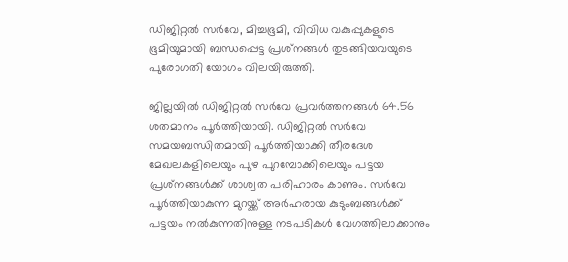ഡിജിറ്റല്‍ സര്‍വേ, മിച്ചഭൂമി, വിവിധ വകുപ്പുകളുടെ ഭൂമിയുമായി ബന്ധപ്പെട്ട പ്രശ്‌നങ്ങള്‍ തുടങ്ങിയവയുടെ പുരോഗതി യോഗം വിലയിരുത്തി.

ജില്ലയില്‍ ഡിജിറ്റല്‍ സര്‍വേ പ്രവര്‍ത്തനങ്ങള്‍ 64.56 ശതമാനം പൂര്‍ത്തിയായി. ഡിജിറ്റല്‍ സര്‍വേ സമയബന്ധിതമായി പൂര്‍ത്തിയാക്കി തീരദേശ മേഖലകളിലെയും പുഴ പുറമ്പോക്കിലെയും പട്ടയ പ്രശ്‌നങ്ങള്‍ക്ക് ശാശ്വത പരിഹാരം കാണും. സര്‍വേ പൂര്‍ത്തിയാകുന്ന മുറയ്ക്ക് അര്‍ഹരായ കുടുംബങ്ങള്‍ക്ക് പട്ടയം നല്‍കുന്നതിനുള്ള നടപടികള്‍ വേഗത്തിലാക്കാനും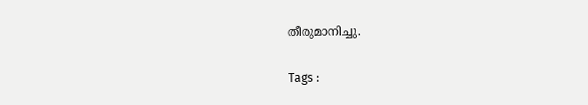തീരുമാനിച്ചു.

Tags :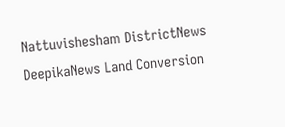Nattuvishesham DistrictNews DeepikaNews Land Conversion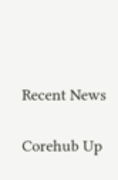Recent News

Corehub Up